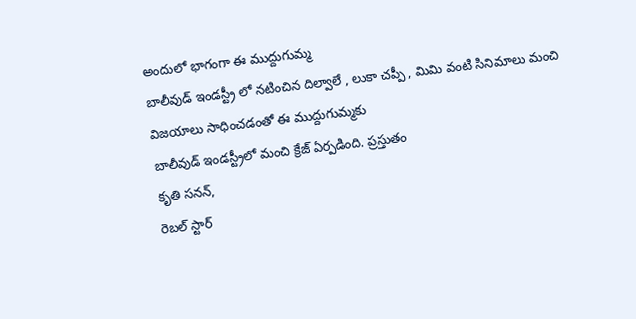అందులో భాగంగా ఈ ముద్దుగుమ్మ
బాలీవుడ్ ఇండస్ట్రీ లో నటించిన దిల్వాలే , లుకా చప్పీ , మిమి వంటి సినిమాలు మంచి విజయాలు సాధించడంతో ఈ ముద్దుగుమ్మకు
బాలీవుడ్ ఇండస్ట్రీలో మంచి క్రేజ్ ఏర్పడింది. ప్రస్తుతం
కృతి సనన్,
రెబల్ స్టార్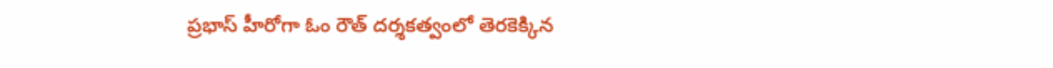ప్రభాస్ హీరోగా ఓం రౌత్ దర్శకత్వంలో తెరకెక్కిన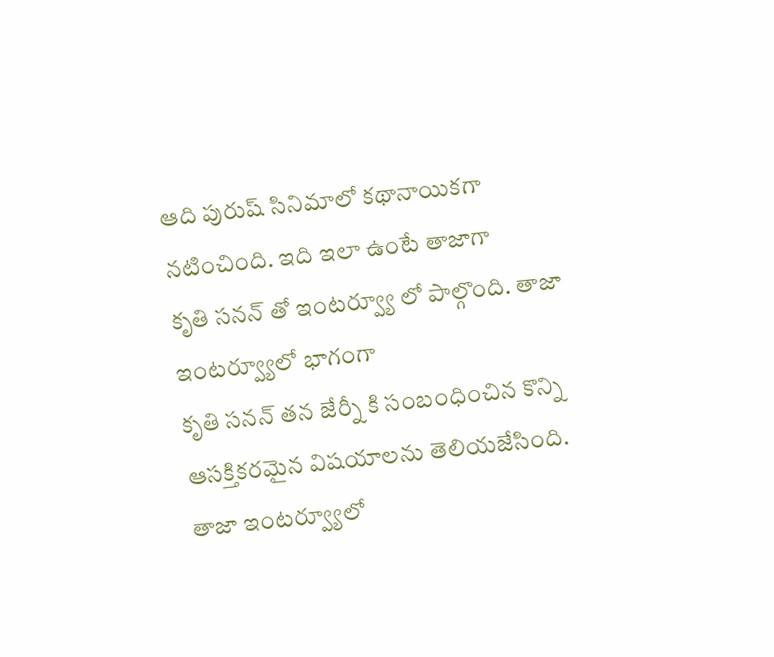ఆది పురుష్ సినిమాలో కథానాయికగా నటించింది. ఇది ఇలా ఉంటే తాజాగా
కృతి సనన్ తో ఇంటర్వ్యూ లో పాల్గొంది. తాజా ఇంటర్వ్యూలో భాగంగా
కృతి సనన్ తన జేర్నీ కి సంబంధించిన కొన్ని ఆసక్తికరమైన విషయాలను తెలియజేసింది.
తాజా ఇంటర్వ్యూలో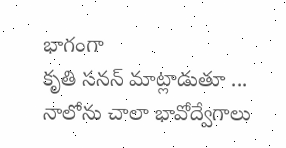భాగంగా
కృతి సనన్ మాట్లాడుతూ ... నాలోను చాలా భావోద్వేగాలు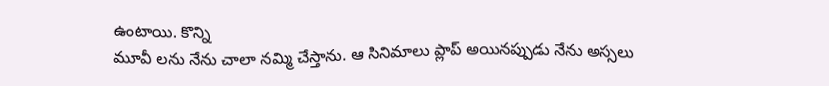ఉంటాయి. కొన్ని
మూవీ లను నేను చాలా నమ్మి చేస్తాను. ఆ సినిమాలు ప్లాప్ అయినప్పుడు నేను అస్సలు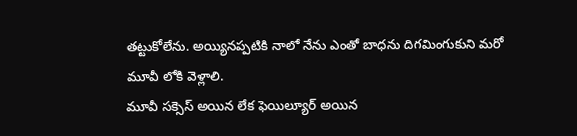తట్టుకోలేను. అయ్యినప్పటికి నాలో నేను ఎంతో బాధను దిగమింగుకుని మరో
మూవీ లోకి వెళ్లాలి.
మూవీ సక్సెస్ అయిన లేక ఫెయిల్యూర్ అయిన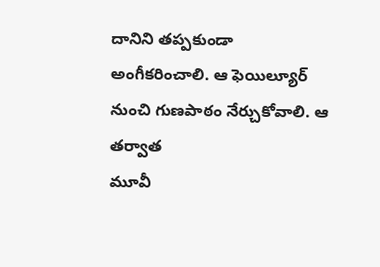దానిని తప్పకుండా అంగీకరించాలి. ఆ ఫెయిల్యూర్ నుంచి గుణపాఠం నేర్చుకోవాలి. ఆ తర్వాత
మూవీ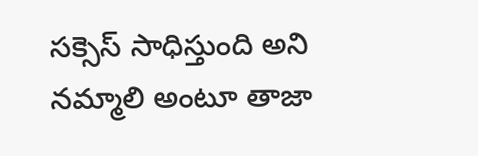సక్సెస్ సాధిస్తుంది అని నమ్మాలి అంటూ తాజా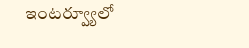ఇంటర్వ్యూలో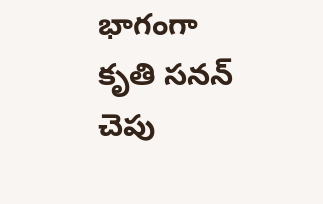భాగంగా
కృతి సనన్ చెపు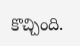కొచ్చింది.